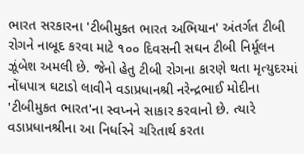ભારત સરકારના 'ટીબીમુકત ભારત અભિયાન' અંતર્ગત ટીબી રોગને નાબૂદ કરવા માટે ૧૦૦ દિવસની સઘન ટીબી નિર્મૂલન ઝૂંબેશ અમલી છે. જેનો હેતુ ટીબી રોગના કારણે થતા મૃત્યુદરમાં નોંધપાત્ર ઘટાડો લાવીને વડાપ્રધાનશ્રી નરેન્દ્રભાઈ મોદીના 'ટીબીમુકત ભારત'ના સ્વપ્નને સાકાર કરવાનો છે. ત્યારે વડાપ્રધાનશ્રીના આ નિર્ધારને ચરિતાર્થ કરતા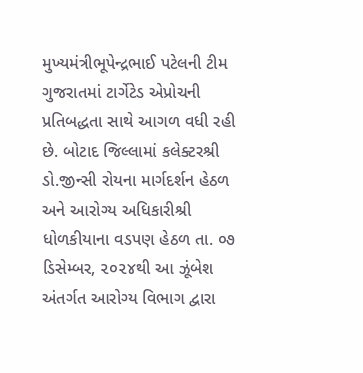મુખ્યમંત્રીભૂપેન્દ્રભાઈ પટેલની ટીમ ગુજરાતમાં ટાર્ગેટેડ એપ્રોચની પ્રતિબદ્ધતા સાથે આગળ વધી રહી છે. બોટાદ જિલ્લામાં કલેક્ટરશ્રી ડો.જીન્સી રોયના માર્ગદર્શન હેઠળ અને આરોગ્ય અધિકારીશ્રી ધોળકીયાના વડપણ હેઠળ તા. ૦૭ ડિસેમ્બર, ૨૦૨૪થી આ ઝૂંબેશ અંતર્ગત આરોગ્ય વિભાગ દ્વારા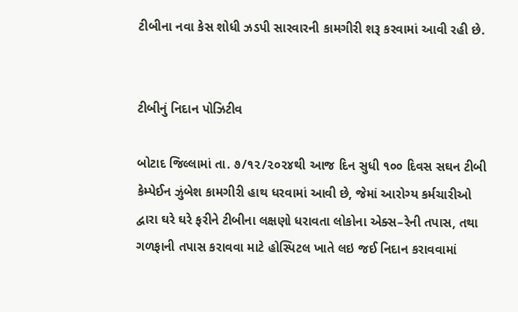ટીબીના નવા કેસ શોધી ઝડપી સારવારની કામગીરી શરૂ કરવામાં આવી રહી છે.


ટીબીનું નિદાન પોઝિટીવ

બોટાદ જિલ્લામાં તા. ૭/૧૨/૨૦૨૪થી આજ દિન સુધી ૧૦૦ દિવસ સઘન ટીબી કેમ્પેઈન ઝુંબેશ કામગીરી હાથ ધરવામાં આવી છે, જેમાં આરોગ્ય કર્મચારીઓ દ્વારા ઘરે ઘરે ફરીને ટીબીના લક્ષણો ધરાવતા લોકોના એક્સ–રેની તપાસ, તથા ગળફાની તપાસ કરાવવા માટે હોસ્પિટલ ખાતે લઇ જઈ નિદાન કરાવવામાં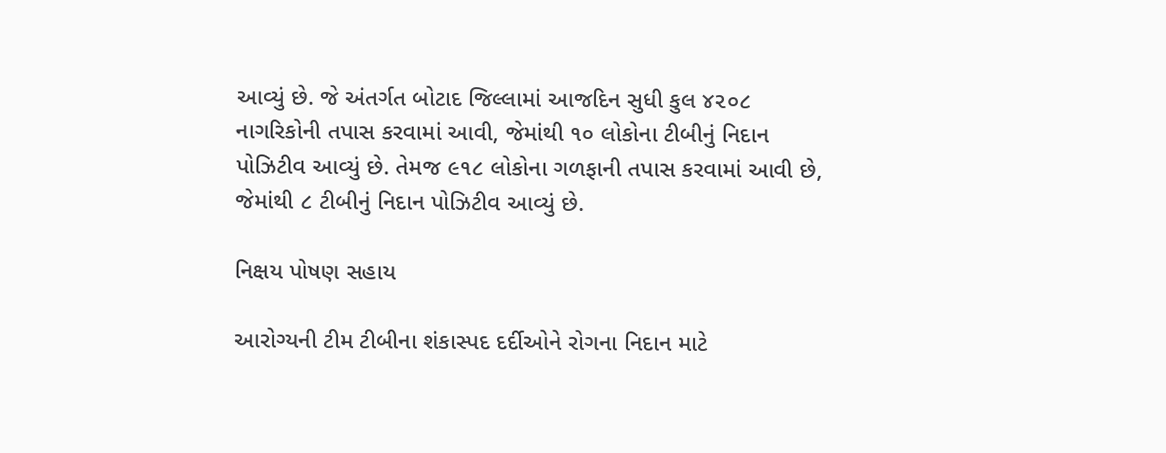આવ્યું છે. જે અંતર્ગત બોટાદ જિલ્લામાં આજદિન સુધી કુલ ૪૨૦૮ નાગરિકોની તપાસ કરવામાં આવી, જેમાંથી ૧૦ લોકોના ટીબીનું નિદાન પોઝિટીવ આવ્યું છે. તેમજ ૯૧૮ લોકોના ગળફાની તપાસ કરવામાં આવી છે, જેમાંથી ૮ ટીબીનું નિદાન પોઝિટીવ આવ્યું છે.

નિક્ષય પોષણ સહાય

આરોગ્યની ટીમ ટીબીના શંકાસ્પદ દર્દીઓને રોગના નિદાન માટે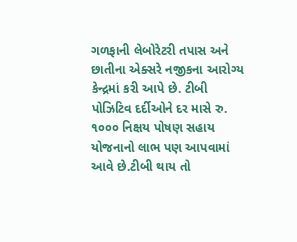ગળફાની લેબોરેટરી તપાસ અને છાતીના એક્સરે નજીકના આરોગ્ય કેન્દ્રમાં કરી આપે છે. ટીબી પોઝિટિવ દર્દીઓને દર માસે રુ. ૧૦૦૦ નિક્ષય પોષણ સહાય યોજનાનો લાભ પણ આપવામાં આવે છે.ટીબી થાય તો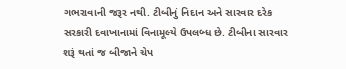ગભરાવાની જરૂર નથી. ટીબીનું નિદાન અને સારવાર દરેક સરકારી દવાખાનામાં વિનામૂલ્યે ઉપલબ્ધ છે. ટીબીના સારવાર શરૂં થતાં જ બીજાને ચેપ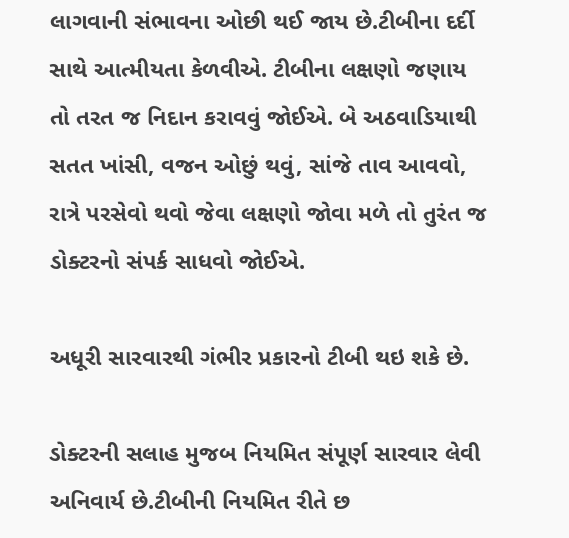લાગવાની સંભાવના ઓછી થઈ જાય છે.ટીબીના દર્દી સાથે આત્મીયતા કેળવીએ. ટીબીના લક્ષણો જણાય તો તરત જ નિદાન કરાવવું જોઈએ. બે અઠવાડિયાથી સતત ખાંસી, વજન ઓછું થવું, સાંજે તાવ આવવો, રાત્રે પરસેવો થવો જેવા લક્ષણો જોવા મળે તો તુરંત જ ડોક્ટરનો સંપર્ક સાધવો જોઈએ.

અધૂરી સારવારથી ગંભીર પ્રકારનો ટીબી થઇ શકે છે.

ડોક્ટરની સલાહ મુજબ નિયમિત સંપૂર્ણ સારવાર લેવી અનિવાર્ય છે.ટીબીની નિયમિત રીતે છ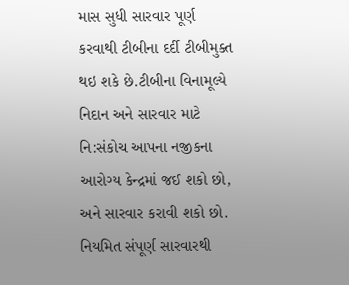માસ સુધી સારવાર પૂર્ણ કરવાથી ટીબીના દર્દી ટીબીમુક્ત થઇ શકે છે.ટીબીના વિનામૂલ્યે નિદાન અને સારવાર માટે નિ:સંકોચ આપના નજીકના આરોગ્ય કેન્દ્રમાં જઈ શકો છો, અને સારવાર કરાવી શકો છો. નિયમિત સંપૂર્ણ સારવારથી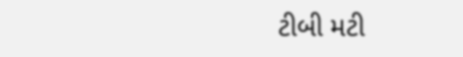ટીબી મટી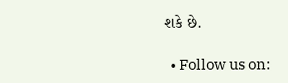શકે છે.

  • Follow us on: